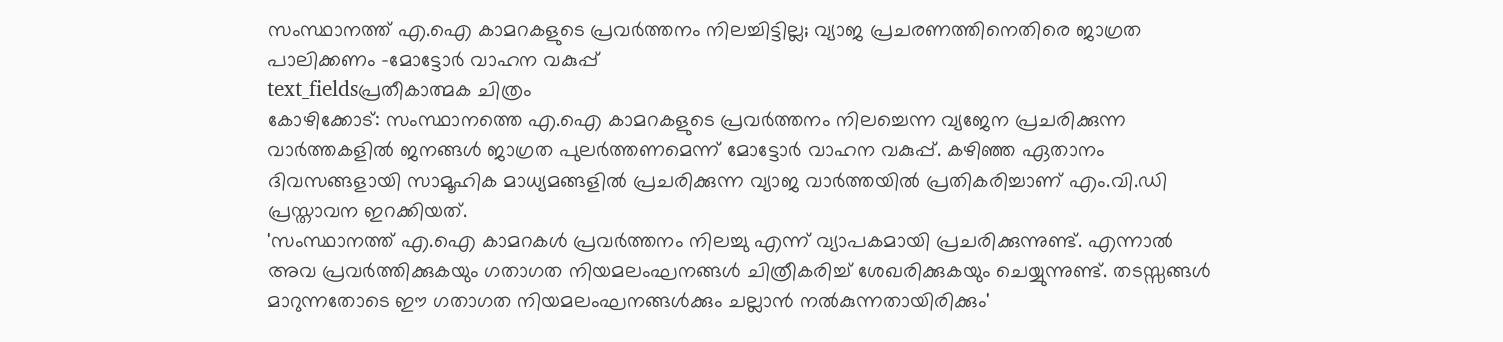സംസ്ഥാനത്ത് എ.ഐ കാമറകളുടെ പ്രവർത്തനം നിലച്ചിട്ടില്ല; വ്യാജ പ്രചരണത്തിനെതിരെ ജാഗ്രത പാലിക്കണം -മോട്ടോർ വാഹന വകുപ്പ്
text_fieldsപ്രതീകാത്മക ചിത്രം
കോഴിക്കോട്: സംസ്ഥാനത്തെ എ.ഐ കാമറകളുടെ പ്രവർത്തനം നിലച്ചെന്ന വ്യജേന പ്രചരിക്കുന്ന വാർത്തകളിൽ ജനങ്ങൾ ജാഗ്രത പുലർത്തണമെന്ന് മോട്ടോർ വാഹന വകുപ്പ്. കഴിഞ്ഞ ഏതാനം ദിവസങ്ങളായി സാമൂഹിക മാധ്യമങ്ങളിൽ പ്രചരിക്കുന്ന വ്യാജ വാർത്തയിൽ പ്രതികരിച്ചാണ് എം.വി.ഡി പ്രസ്താവന ഇറക്കിയത്.
'സംസ്ഥാനത്ത് എ.ഐ കാമറകൾ പ്രവർത്തനം നിലച്ചു എന്ന് വ്യാപകമായി പ്രചരിക്കുന്നുണ്ട്. എന്നാൽ അവ പ്രവർത്തിക്കുകയും ഗതാഗത നിയമലംഘനങ്ങൾ ചിത്രീകരിച്ച് ശേഖരിക്കുകയും ചെയ്യുന്നുണ്ട്. തടസ്സങ്ങൾ മാറുന്നതോടെ ഈ ഗതാഗത നിയമലംഘനങ്ങൾക്കും ചല്ലാൻ നൽകുന്നതായിരിക്കും'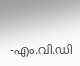-എം.വി.ഡി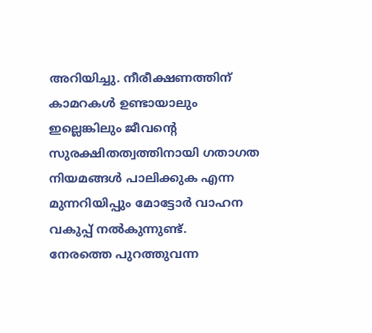അറിയിച്ചു. നീരീക്ഷണത്തിന് കാമറകൾ ഉണ്ടായാലും ഇല്ലെങ്കിലും ജീവൻ്റെ സുരക്ഷിതത്വത്തിനായി ഗതാഗത നിയമങ്ങൾ പാലിക്കുക എന്ന മുന്നറിയിപ്പും മോട്ടോർ വാഹന വകുപ്പ് നൽകുന്നുണ്ട്.
നേരത്തെ പുറത്തുവന്ന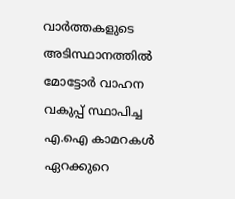വാർത്തകളുടെ അടിസ്ഥാനത്തിൽ മോട്ടോർ വാഹന വകുപ്പ് സ്ഥാപിച്ച എ.ഐ കാമറകൾ ഏറക്കുറെ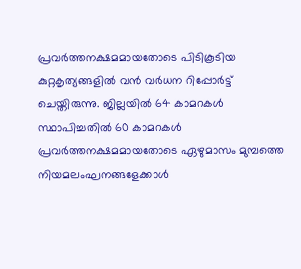പ്രവർത്തനക്ഷമമായതോടെ പിടികൂടിയ കുറ്റകൃത്യങ്ങളിൽ വൻ വർധന റിപ്പോർട്ട് ചെയ്തിരുന്നു. ജില്ലയിൽ 64 കാമറകൾ സ്ഥാപിച്ചതിൽ 60 കാമറകൾ പ്രവർത്തനക്ഷമമായതോടെ ഏഴുമാസം മുമ്പത്തെ നിയമലംഘനങ്ങളേക്കാൾ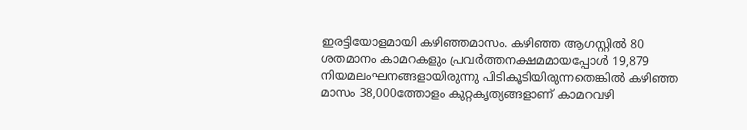ഇരട്ടിയോളമായി കഴിഞ്ഞമാസം. കഴിഞ്ഞ ആഗസ്റ്റിൽ 80 ശതമാനം കാമറകളും പ്രവർത്തനക്ഷമമായപ്പോൾ 19,879 നിയമലംഘനങ്ങളായിരുന്നു പിടികൂടിയിരുന്നതെങ്കിൽ കഴിഞ്ഞ മാസം 38,000ത്തോളം കുറ്റകൃത്യങ്ങളാണ് കാമറവഴി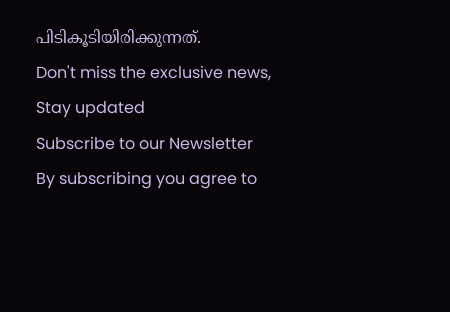പിടികൂടിയിരിക്കുന്നത്.
Don't miss the exclusive news, Stay updated
Subscribe to our Newsletter
By subscribing you agree to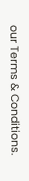our Terms & Conditions.